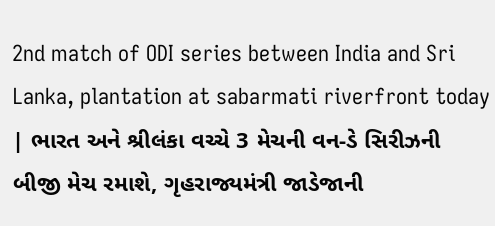2nd match of ODI series between India and Sri Lanka, plantation at sabarmati riverfront today | ભારત અને શ્રીલંકા વચ્ચે 3 મેચની વન-ડે સિરીઝની બીજી મેચ રમાશે, ગૃહરાજ્યમંત્રી જાડેજાની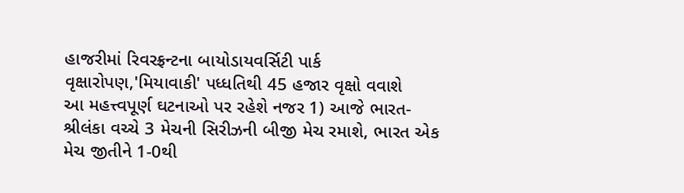હાજરીમાં રિવરફ્રન્ટના બાયોડાયવર્સિટી પાર્ક વૃક્ષારોપણ,'મિયાવાકી' પધ્ધતિથી 45 હજાર વૃક્ષો વવાશે
આ મહત્ત્વપૂર્ણ ઘટનાઓ પર રહેશે નજર 1) આજે ભારત-શ્રીલંકા વચ્ચે 3 મેચની સિરીઝની બીજી મેચ રમાશે, ભારત એક મેચ જીતીને 1-0થી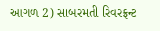આગળ 2) સાબરમતી રિવરફ્રન્ટ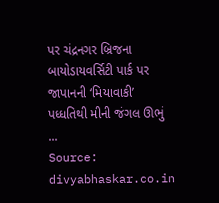પર ચંદ્રનગર બ્રિજના બાયોડાયવર્સિટી પાર્ક પર જાપાનની ‘મિયાવાકી’ પધ્ધતિથી મીની જંગલ ઊભું ...
Source: divyabhaskar.co.in